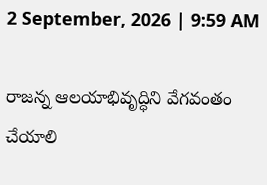2 September, 2026 | 9:59 AM

రాజన్న ఆలయాభివృద్ధిని వేగవంతం చేయాలి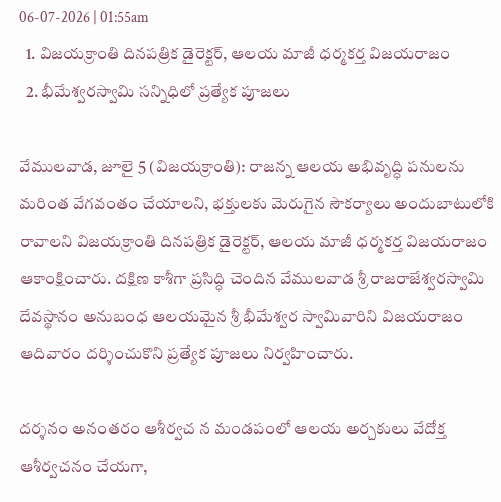06-07-2026 | 01:55am
  1. విజయక్రాంతి దినపత్రిక డైరెక్టర్, ఆలయ మాజీ ధర్మకర్త విజయరాజం
  2. భీమేశ్వరస్వామి సన్నిధిలో ప్రత్యేక పూజలు

వేములవాడ, జూలై 5 (విజయక్రాంతి): రాజన్న ఆలయ అభివృద్ధి పనులను మరింత వేగవంతం చేయాలని, భక్తులకు మెరుగైన సౌకర్యాలు అందుబాటులోకి రావాలని విజయక్రాంతి దినపత్రిక డైరెక్టర్, ఆలయ మాజీ ధర్మకర్త విజయరాజం ఆకాంక్షించారు. దక్షిణ కాశీగా ప్రసిద్ధి చెందిన వేములవాడ శ్రీ రాజరాజేశ్వరస్వామి దేవస్థానం అనుబంధ ఆలయమైన శ్రీ భీమేశ్వర స్వామివారిని విజయరాజం ఆదివారం దర్శించుకొని ప్రత్యేక పూజలు నిర్వహించారు.

దర్శనం అనంతరం ఆశీర్వచ న మండపంలో ఆలయ అర్చకులు వేదోక్త ఆశీర్వచనం చేయగా,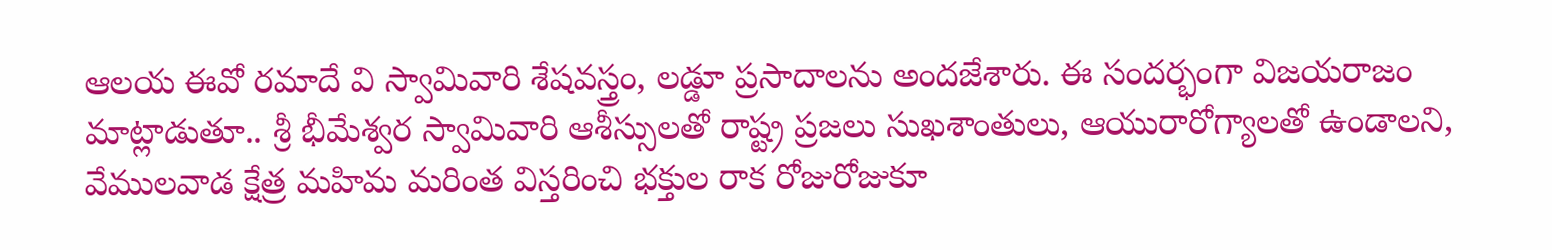ఆలయ ఈవో రమాదే వి స్వామివారి శేషవస్త్రం, లడ్డూ ప్రసాదాలను అందజేశారు. ఈ సందర్భంగా విజయరాజం మాట్లాడుతూ.. శ్రీ భీమేశ్వర స్వామివారి ఆశీస్సులతో రాష్ట్ర ప్రజలు సుఖశాంతులు, ఆయురారోగ్యాలతో ఉండాలని, వేములవాడ క్షేత్ర మహిమ మరింత విస్తరించి భక్తుల రాక రోజురోజుకూ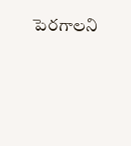పెరగాలని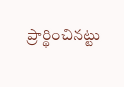ప్రార్థించినట్టు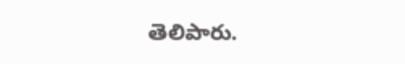తెలిపారు.